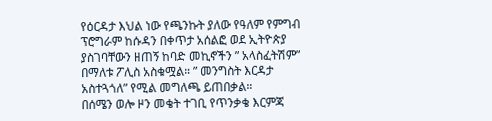የዕርዳታ እህል ነው የጫንኩት ያለው የዓለም የምግብ ፕሮግራም ከሱዳን በቀጥታ አሰልፎ ወደ ኢትዮጵያ ያስገባቸውን ዘጠኝ ከባድ መኪኖችን ” አላስፈትሽም” በማለቱ ፖሊስ አስቁሟል። ” መንግስት እርዳታ አስተጓጎለ” የሚል መግለጫ ይጠበቃል።
በሰሜን ወሎ ዞን መቄት ተገቢ የጥንቃቄ እርምጃ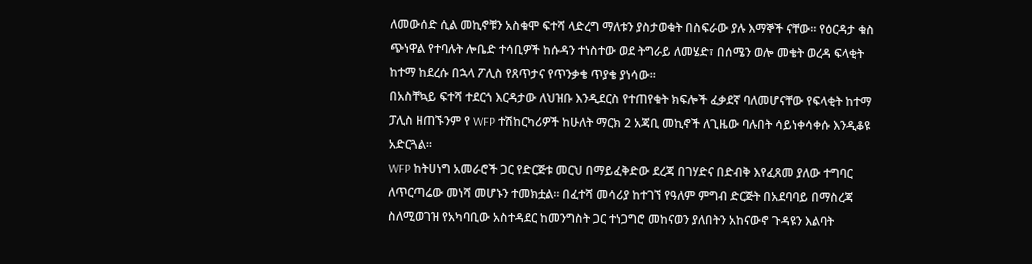ለመውሰድ ሲል መኪኖቹን አስቁሞ ፍተሻ ላድረግ ማለቱን ያስታወቁት በስፍራው ያሉ እማኞች ናቸው። የዕርዳታ ቁስ ጭነዋል የተባሉት ሎቤድ ተሳቢዎች ከሱዳን ተነስተው ወደ ትግራይ ለመሄድ፣ በሰሜን ወሎ መቄት ወረዳ ፍላቂት ከተማ ከደረሱ በኋላ ፖሊስ የጸጥታና የጥንቃቄ ጥያቄ ያነሳው።
በአስቸኳይ ፍተሻ ተደርጎ እርዳታው ለህዝቡ እንዲደርስ የተጠየቁት ክፍሎች ፈቃደኛ ባለመሆናቸው የፍላቂት ከተማ ፓሊስ ዘጠኙንም የ WFP ተሽከርካሪዎች ከሁለት ማርክ 2 አጃቢ መኪኖች ለጊዜው ባሉበት ሳይነቀሳቀሱ እንዲቆዩ አድርጓል።
WFP ከትሀነግ አመራሮች ጋር የድርጅቱ መርህ በማይፈቅድው ደረጃ በገሃድና በድብቅ እየፈጸመ ያለው ተግባር ለጥርጣሬው መነሻ መሆኑን ተመክቷል። በፈተሻ መሳሪያ ከተገኘ የዓለም ምግብ ድርጅት በአደባባይ በማስረጃ ስለሚወገዝ የአካባቢው አስተዳደር ከመንግስት ጋር ተነጋግሮ መከናወን ያለበትን አከናውኖ ጉዳዩን እልባት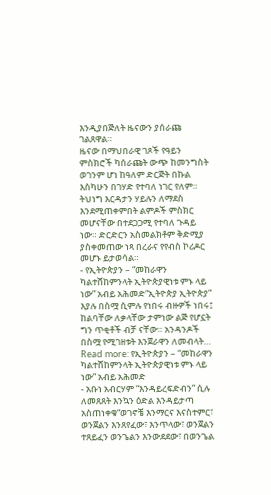እንዲያበጅለት ዜናውን ያሰራጩ ገልጸዋል።
ዜናው በማህበራዊ ገጾች የዓይን ምስክሮች ካሰራጩት ውጭ ከመንግስት ወገንም ሆነ ከዓለም ድርጅት በኩል እስካሁን በገሃድ የተባለ ነገር የለም። ትህነግ እርዳታን ሃይሉን ለማደስ እንደሚጠቀምበት ልምዶች ምስክር መሆናቸው በተደጋጋሚ የተባለ ጉዳይ ነው። ድርድርን አስመልክቶም ቅድሚያ ያስቀመጠው ነጻ በረራና የየብስ ኮሪዶር መሆኑ ይታወሳል።
- የኢትዮጵያን – “መከራዋን ካልተሸከምንላት ኢትዮጵያዊነቱ ምኑ ላይ ነው” አብይ አሕመድ“ኢትዮጵያ ኢትዮጵያ” እያሉ በስሟ ሲምሉ የነበሩ ብዙዎች ነበሩ፤ ከልባቸው ለቃላቸው ታምነው ልጅ የሆኗት ግን ጥቂቶች ብቻ ናቸው። አንዳንዶች በስሟ የሚገዘቱት እንጀራዋን ለመብላት… Read more: የኢትዮጵያን – “መከራዋን ካልተሸከምንላት ኢትዮጵያዊነቱ ምኑ ላይ ነው” አብይ አሕመድ
- አቡነ አብርሃም “እንዳይረፍድብን” ሲሉ ለመጸጸት እንኳን ዕድል እንዳይታጣ አስጠነቀቁ“ወገኖቼ እንማርና እናስተምር፣ ወንጀልን እንጸየፈው፣ እንጥላው፣ ወንጀልን ተጸይፈን ወንጌልን እንውደደው፣ በወንጌል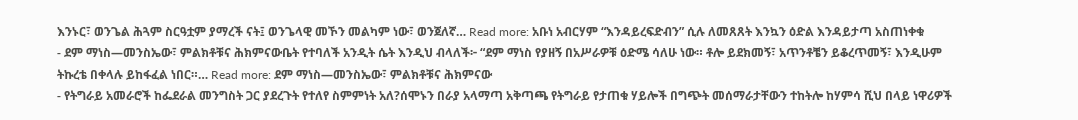እንኑር፣ ወንጌል ሕጓም ስርዓቷም ያማረች ናት፤ ወንጌላዊ መኾን መልካም ነው፣ ወንጀለኛ… Read more: አቡነ አብርሃም “እንዳይረፍድብን” ሲሉ ለመጸጸት እንኳን ዕድል እንዳይታጣ አስጠነቀቁ
- ደም ማነስ—መንስኤው፣ ምልክቶቹና ሕክምናውቤት የተባለች አንዲት ሴት እንዲህ ብላለች፦ “ደም ማነስ የያዘኝ በአሥራዎቹ ዕድሜ ሳለሁ ነው። ቶሎ ይደክመኝ፣ አጥንቶቼን ይቆረጥመኝ፣ እንዲሁም ትኩረቴ በቀላሉ ይከፋፈል ነበር።… Read more: ደም ማነስ—መንስኤው፣ ምልክቶቹና ሕክምናው
- የትግራይ አመራሮች ከፌደራል መንግስት ጋር ያደረጉት የተለየ ስምምነት አለ?ሰሞኑን በራያ አላማጣ አቅጣጫ የትግራይ የታጠቁ ሃይሎች በግጭት መሰማራታቸውን ተከትሎ ከሃምሳ ሺህ በላይ ነዋሪዎች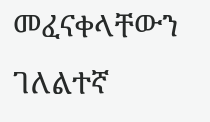መፈናቀላቸውን ገለልተኛ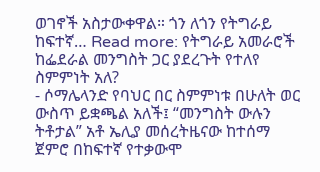ወገኖች አስታውቀዋል። ጎን ለጎን የትግራይ ከፍተኛ… Read more: የትግራይ አመራሮች ከፌደራል መንግስት ጋር ያደረጉት የተለየ ስምምነት አለ?
- ሶማሌላንድ የባህር በር ስምምነቱ በሁለት ወር ውስጥ ይቋጫል አለች፤ “መንግስት ውሉን ትቶታል” አቶ ኤሊያ መሰረትዜናው ከተሰማ ጀምሮ በከፍተኛ የተቃውሞ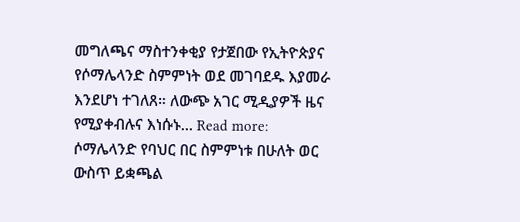መግለጫና ማስተንቀቂያ የታጀበው የኢትዮጵያና የሶማሌላንድ ስምምነት ወደ መገባደዱ እያመራ እንደሆነ ተገለጸ። ለውጭ አገር ሚዲያዎች ዜና የሚያቀብሉና እነሱኑ… Read more: ሶማሌላንድ የባህር በር ስምምነቱ በሁለት ወር ውስጥ ይቋጫል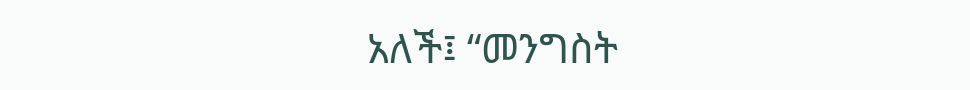አለች፤ “መንግስት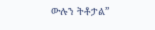ውሉን ትቶታል”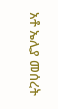አቶ ኤሊያ መሰረት